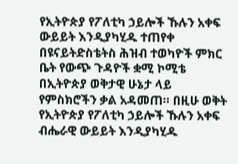የኢትዮጵያ የፖለቲካ ኃይሎች ኹሉን አቀፍ ውይይት እንዲያካሂዱ ተጠየቀ
በዩናይትድስቴትስ ሕዝብ ተወካዮች ምክር ቤት የውጭ ጉዳዮች ቋሚ ኮሚቴ በኢትዮጵያ ወቅታዊ ሁኔታ ላይ የምስክሮችን ቃል አዳመጠ። በዚሁ ወቅት የኢትዮጵያ የፖለቲካ ኃይሎች ኹሉን አቀፍ ብሔራዊ ውይይት እንዲያካሂዱ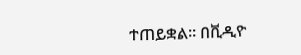ተጠይቋል። በቪዲዮ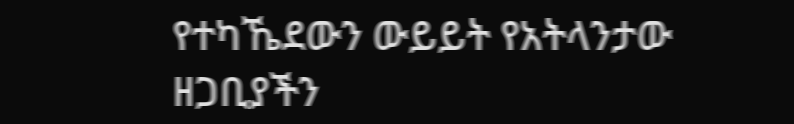የተካኼደውን ውይይት የአትላንታው ዘጋቢያችን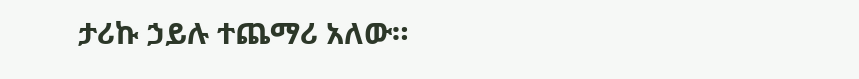ታሪኩ ኃይሉ ተጨማሪ አለው።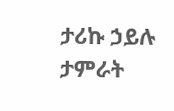ታሪኩ ኃይሉ
ታምራት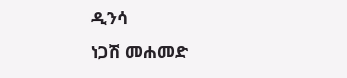ዲንሳ
ነጋሽ መሐመድ